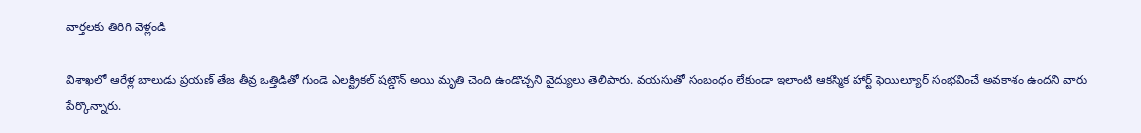వార్తలకు తిరిగి వెళ్లండి

విశాఖలో ఆరేళ్ల బాలుడు ప్రయణ్ తేజ తీవ్ర ఒత్తిడితో గుండె ఎలక్ట్రికల్ షట్డౌన్ అయి మృతి చెంది ఉండొచ్చని వైద్యులు తెలిపారు. వయసుతో సంబంధం లేకుండా ఇలాంటి ఆకస్మిక హార్ట్ ఫెయిల్యూర్ సంభవించే అవకాశం ఉందని వారు పేర్కొన్నారు.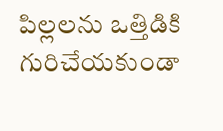పిల్లలను ఒత్తిడికి గురిచేయకుండా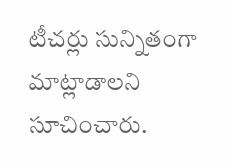టీచర్లు సున్నితంగా మాట్లాడాలని సూచించారు.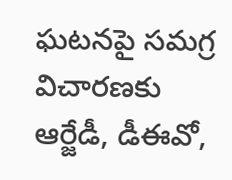ఘటనపై సమగ్ర విచారణకు ఆర్జేడీ, డీఈవో,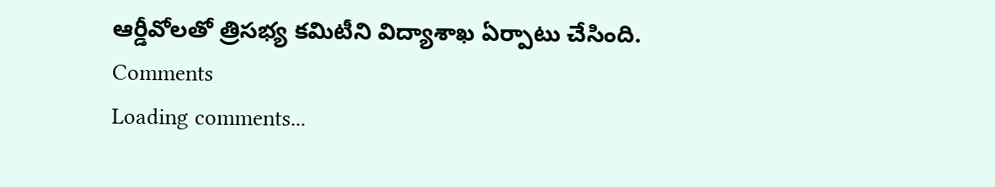ఆర్డీవోలతో త్రిసభ్య కమిటీని విద్యాశాఖ ఏర్పాటు చేసింది.
Comments
Loading comments...